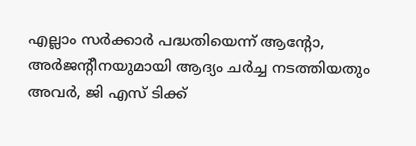എല്ലാം സ‍ർക്കാ‍ർ പദ്ധതിയെന്ന് ആൻ്റോ, അർജൻ്റീനയുമായി ആദ്യം ചർച്ച നടത്തിയതും അവർ, ജി എസ് ടിക്ക്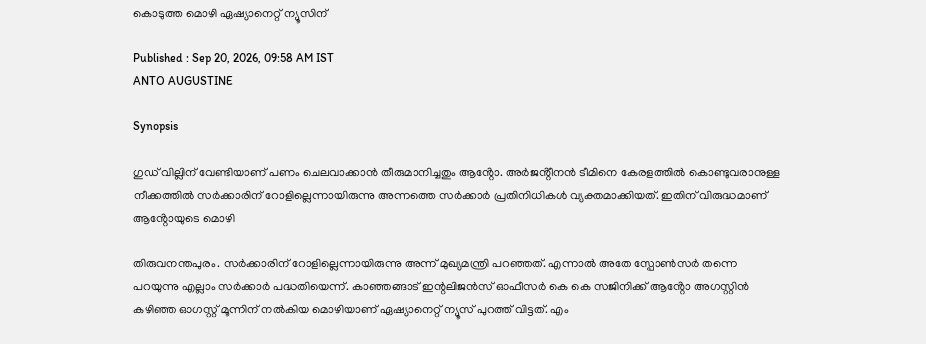കൊടുത്ത മൊഴി ഏഷ്യാനെറ്റ് ന്യൂസിന്

Published : Sep 20, 2026, 09:58 AM IST
ANTO AUGUSTINE

Synopsis

ഗുഡ് വില്ലിന് വേണ്ടിയാണ് പണം ചെലവാക്കാൻ തീരുമാനിച്ചതും ആൻ്റോ. അർജൻ്റീനൻ ടീമിനെ കേരളത്തിൽ കൊണ്ടുവരാനുള്ള നീക്കത്തിൽ സർക്കാരിന് റോളില്ലെന്നായിരുന്നു അന്നത്തെ സർക്കാർ പ്രതിനിധികൾ വ്യക്തമാക്കിയത്. ഇതിന് വിരുദ്ധമാണ് ആൻ്റോയുടെ മൊഴി

തിരുവനന്തപുരം. സർക്കാരിന് റോളില്ലെന്നായിരുന്നു അന്ന് മുഖ്യമന്ത്രി പറഞ്ഞത്. എന്നാൽ അതേ സ്പോൺസർ തന്നെ പറയുന്നു എല്ലാം സർക്കാ‍ർ പദ്ധതിയെന്ന്. കാഞ്ഞങ്ങാട് ഇന്റലിജൻസ് ഓഫീസർ കെ കെ സജിനിക്ക് ആൻ്റോ അഗസ്റ്റിൻ കഴിഞ്ഞ ഓഗസ്റ്റ് മൂന്നിന് നൽകിയ മൊഴിയാണ് ഏഷ്യാനെറ്റ് ന്യൂസ് പുറത്ത് വിട്ടത്. എം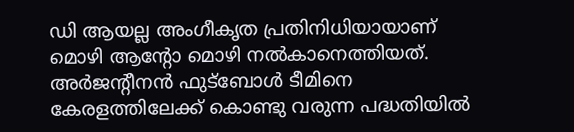ഡി ആയല്ല അംഗീകൃത പ്രതിനിധിയായാണ് മൊഴി ആൻ്റോ മൊഴി നൽകാനെത്തിയത്. അർജൻ്റീനൻ ഫുട്ബോൾ ടീമിനെ കേരളത്തിലേക്ക് കൊണ്ടു വരുന്ന പദ്ധതിയിൽ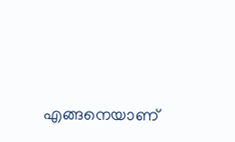എങ്ങനെയാണ്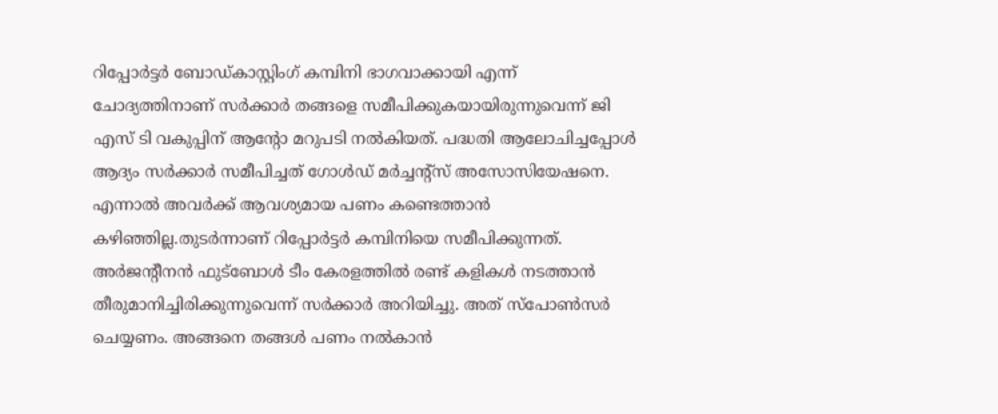റിപ്പോ‍ർട്ടർ ബോഡ്കാസ്റ്റിംഗ് കമ്പിനി ഭാഗവാക്കായി എന്ന് ചോദ്യത്തിനാണ് സർക്കാർ തങ്ങളെ സമീപിക്കുകയായിരുന്നുവെന്ന് ജി എസ് ടി വകുപ്പിന് ആൻ്റോ മറുപ‌ടി നൽകിയത്. പദ്ധതി ആലോചിച്ചപ്പോൾ ആദ്യം സർക്കാർ സമീപിച്ചത് ഗോൾഡ് മർച്ചൻ്റ്സ് അസോസിയേഷനെ. എന്നാൽ അവർക്ക് ആവശ്യമായ പണം കണ്ടെത്താൻ കഴിഞ്ഞില്ല.തുടർന്നാണ് റിപ്പോർട്ടർ കമ്പിനിയെ സമീപിക്കുന്നത്. അർജൻ്റീനൻ ഫുട്ബോൾ ടീം കേരളത്തിൽ രണ്ട് കളികൾ നടത്താൻ തീരുമാനിച്ചിരിക്കുന്നുവെന്ന് സർക്കാ‍ർ അറിയിച്ചു. അത് സ്പോൺസർ ചെയ്യണം. അങ്ങനെ തങ്ങൾ പണം നൽകാൻ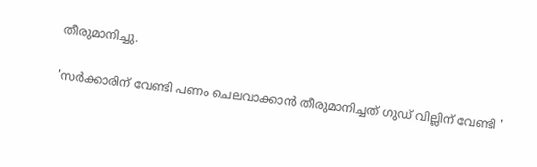തീരുമാനിച്ചു.

'സർക്കാരിന് വേണ്ടി പണം ചെലവാക്കാൻ തീരുമാനിച്ചത് ഗുഡ് വില്ലിന് വേണ്ടി '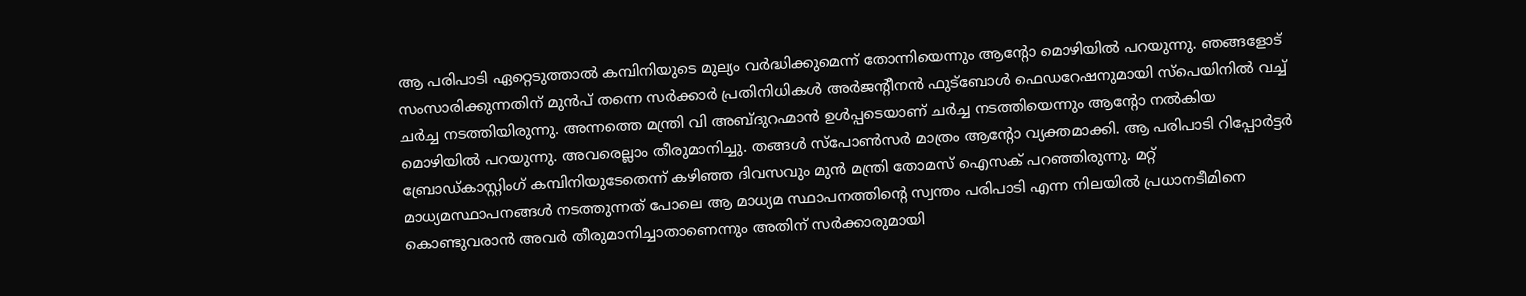ആ പരിപാടി ഏറ്റെടുത്താൽ കമ്പിനിയുടെ മുല്യം വർദ്ധിക്കുമെന്ന് തോന്നിയെന്നും ആൻ്റോ മൊഴിയിൽ പറയുന്നു. ഞങ്ങളോട് സംസാരിക്കുന്നതിന് മുൻപ് തന്നെ സർക്കാ‍ർ പ്രതിനിധികൾ അർജൻ്റീനൻ ഫുട്ബോൾ ഫെ‍ഡറേഷനുമായി സ്പെയിനിൽ വച്ച് ചർച്ച നടത്തിയിരുന്നു. അന്നത്തെ മന്ത്രി വി അബ്ദുറഹ്മാൻ ഉൾപ്പടെയാണ് ചർച്ച നടത്തിയെന്നും ആൻ്റോ നൽകിയ മൊഴിയിൽ പറയുന്നു. അവരെല്ലാം തീരുമാനിച്ചു. തങ്ങൾ സ്പോൺസർ മാത്രം ആൻ്റോ വ്യക്തമാക്കി. ആ പരിപാടി റിപ്പോർട്ടർ ബ്രോഡ‍്കാസ്റ്റിംഗ് കമ്പിനിയുടേതെന്ന് കഴിഞ്ഞ ദിവസവും മുൻ മന്ത്രി തോമസ് ഐസക് പറഞ്ഞിരുന്നു. മറ്റ് മാധ്യമസ്ഥാപനങ്ങൾ നടത്തുന്നത് പോലെ ആ മാധ്യമ സ്ഥാപനത്തിൻ്റെ സ്വന്തം പരിപാടി എന്ന നിലയിൽ പ്രധാന‌ടീമിനെ കൊണ്ടുവരാൻ അവർ തീരുമാനിച്ചാതാണെന്നും അതിന് സർക്കാരുമായി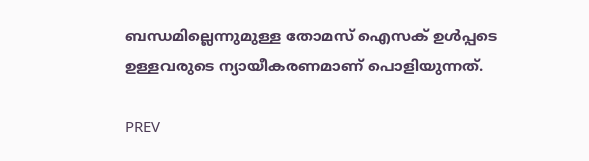ബന്ധമില്ലെന്നുമുള്ള തോമസ് ഐസക് ഉൾപ്പടെ ഉള്ളവരുടെ ന്യായീകരണമാണ് പൊളിയുന്നത്.

PREV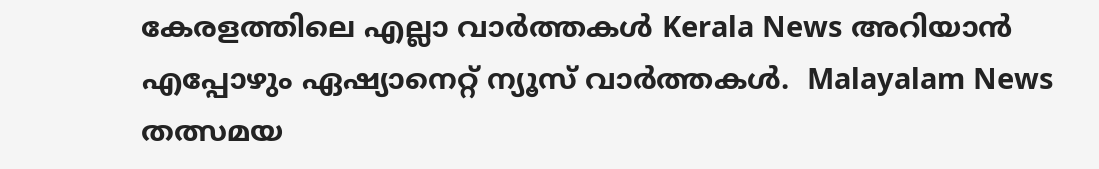കേരളത്തിലെ എല്ലാ വാർത്തകൾ Kerala News അറിയാൻ  എപ്പോഴും ഏഷ്യാനെറ്റ് ന്യൂസ് വാർത്തകൾ.  Malayalam News   തത്സമയ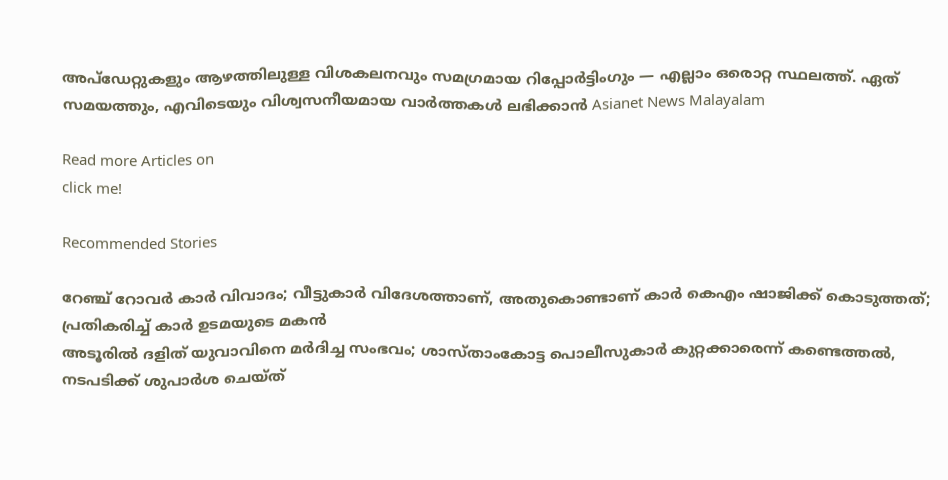അപ്‌ഡേറ്റുകളും ആഴത്തിലുള്ള വിശകലനവും സമഗ്രമായ റിപ്പോർട്ടിംഗും — എല്ലാം ഒരൊറ്റ സ്ഥലത്ത്. ഏത് സമയത്തും, എവിടെയും വിശ്വസനീയമായ വാർത്തകൾ ലഭിക്കാൻ Asianet News Malayalam

Read more Articles on
click me!

Recommended Stories

റേഞ്ച് റോവർ കാർ വിവാദം; വീട്ടുകാർ വിദേശത്താണ്, അതുകൊണ്ടാണ് കാർ കെഎം ഷാജിക്ക് കൊടുത്തത്; പ്രതികരിച്ച് കാർ ഉടമയുടെ മകൻ
അടൂരിൽ ദളിത് യുവാവിനെ മർദിച്ച സംഭവം; ശാസ്താംകോട്ട പൊലീസുകാർ കുറ്റക്കാരെന്ന് കണ്ടെത്തൽ, നടപടിക്ക് ശുപാർശ ചെയ്ത്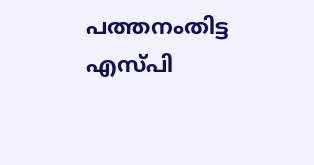പത്തനംതിട്ട എസ്പി